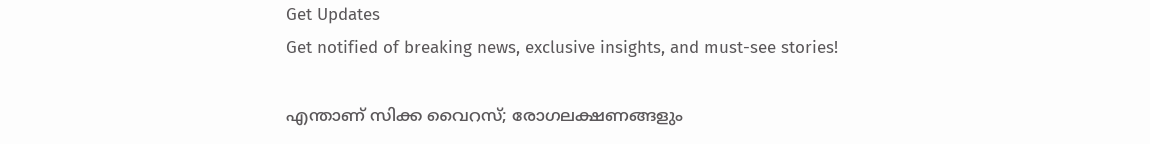Get Updates
Get notified of breaking news, exclusive insights, and must-see stories!

എന്താണ് സിക്ക വൈറസ്; രോഗലക്ഷണങ്ങളും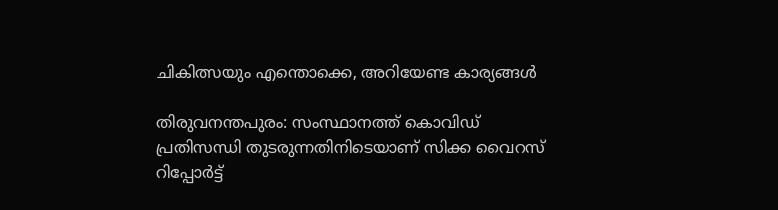ചികിത്സയും എന്തൊക്കെ, അറിയേണ്ട കാര്യങ്ങള്‍

തിരുവനന്തപുരം: സംസ്ഥാനത്ത് കൊവിഡ് പ്രതിസന്ധി തുടരുന്നതിനിടെയാണ് സിക്ക വൈറസ് റിപ്പോര്‍ട്ട്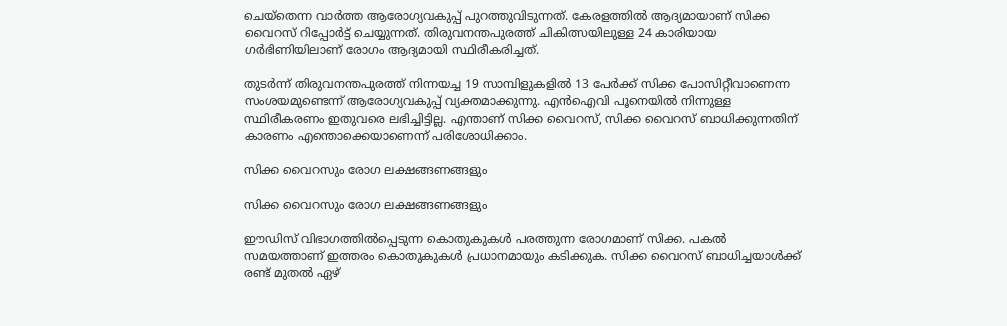ചെയ്‌തെന്ന വാര്‍ത്ത ആരോഗ്യവകുപ്പ് പുറത്തുവിടുന്നത്. കേരളത്തില്‍ ആദ്യമായാണ് സിക്ക വൈറസ് റിപ്പോര്‍ട്ട് ചെയ്യുന്നത്. തിരുവനന്തപുരത്ത് ചികിത്സയിലുള്ള 24 കാരിയായ ഗര്‍ഭിണിയിലാണ് രോഗം ആദ്യമായി സ്ഥിരീകരിച്ചത്.

തുടര്‍ന്ന് തിരുവനന്തപുരത്ത് നിന്നയച്ച 19 സാമ്പിളുകളില്‍ 13 പേര്‍ക്ക് സിക്ക പോസിറ്റീവാണെന്ന സംശയമുണ്ടെന്ന് ആരോഗ്യവകുപ്പ് വ്യക്തമാക്കുന്നു. എന്‍ഐവി പൂനെയില്‍ നിന്നുള്ള സ്ഥിരീകരണം ഇതുവരെ ലഭിച്ചിട്ടില്ല. എന്താണ് സിക്ക വൈറസ്, സിക്ക വൈറസ് ബാധിക്കുന്നതിന് കാരണം എന്തൊക്കെയാണെന്ന് പരിശോധിക്കാം.

സിക്ക വൈറസും രോഗ ലക്ഷങ്ങണങ്ങളും

സിക്ക വൈറസും രോഗ ലക്ഷങ്ങണങ്ങളും

ഈഡിസ് വിഭാഗത്തില്‍പ്പെടുന്ന കൊതുകുകള്‍ പരത്തുന്ന രോഗമാണ് സിക്ക. പകല്‍ സമയത്താണ് ഇത്തരം കൊതുകുകള്‍ പ്രധാനമായും കടിക്കുക. സിക്ക വൈറസ് ബാധിച്ചയാള്‍ക്ക് രണ്ട് മുതല്‍ ഏഴ്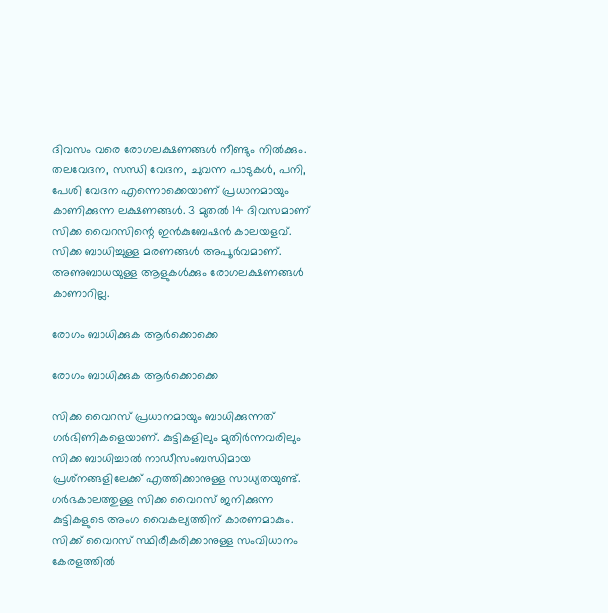ദിവസം വരെ രോഗലക്ഷണങ്ങള്‍ നീണ്ടും നില്‍ക്കും. തലവേദന, സന്ധി വേദന, ചുവന്ന പാടുകള്‍, പനി, പേശി വേദന എന്നൊക്കെയാണ് പ്രധാനമായും കാണിക്കുന്ന ലക്ഷണങ്ങള്‍. 3 മുതല്‍ 14 ദിവസമാണ് സിക്ക വൈറസിന്റെ ഇന്‍കുബേഷന്‍ കാലയളവ്. സിക്ക ബാധിച്ചുള്ള മരണങ്ങള്‍ അപൂര്‍വമാണ്. അണുബാധയുള്ള ആളുകള്‍ക്കും രോഗലക്ഷണങ്ങള്‍ കാണാറില്ല.

രോഗം ബാധിക്കുക ആര്‍ക്കൊക്കെ

രോഗം ബാധിക്കുക ആര്‍ക്കൊക്കെ

സിക്ക വൈറസ് പ്രധാനമായും ബാധിക്കുന്നത് ഗര്‍ഭിണികളെയാണ്. കുട്ടികളിലും മുതിര്‍ന്നവരിലും സിക്ക ബാധിച്ചാല്‍ നാഡീസംബന്ധിമായ പ്രശ്‌നങ്ങളിലേക്ക് എത്തിക്കാനുള്ള സാധ്യതയുണ്ട്. ഗര്‍ഭകാലത്തുള്ള സിക്ക വൈറസ് ജനിക്കുന്ന കുട്ടികളുടെ അംഗ വൈകല്യത്തിന് കാരണമാകും. സിക്ക് വൈറസ് സ്ഥിരീകരിക്കാനുള്ള സംവിധാനം കേരളത്തില്‍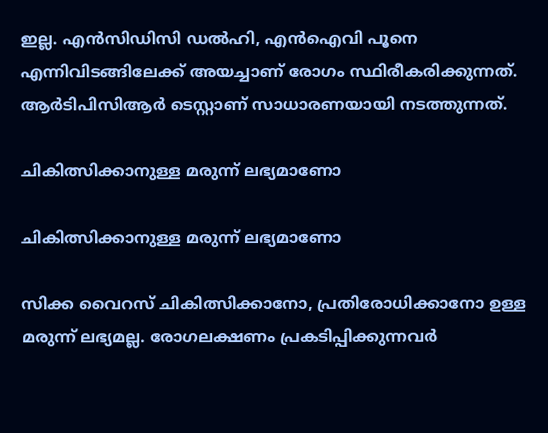ഇല്ല. എന്‍സിഡിസി ഡല്‍ഹി, എന്‍ഐവി പൂനെ എന്നിവിടങ്ങിലേക്ക് അയച്ചാണ് രോഗം സ്ഥിരീകരിക്കുന്നത്. ആര്‍ടിപിസിആര്‍ ടെസ്റ്റാണ് സാധാരണയായി നടത്തുന്നത്.

ചികിത്സിക്കാനുള്ള മരുന്ന് ലഭ്യമാണോ

ചികിത്സിക്കാനുള്ള മരുന്ന് ലഭ്യമാണോ

സിക്ക വൈറസ് ചികിത്സിക്കാനോ, പ്രതിരോധിക്കാനോ ഉള്ള മരുന്ന് ലഭ്യമല്ല. രോഗലക്ഷണം പ്രകടിപ്പിക്കുന്നവര്‍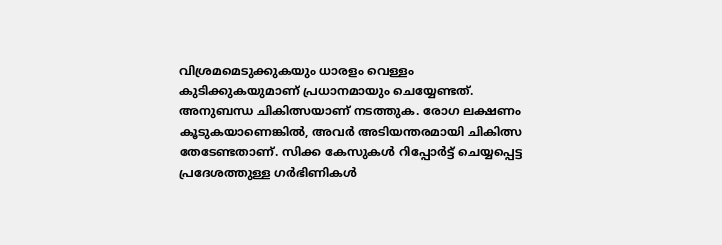വിശ്രമമെടുക്കുകയും ധാരളം വെള്ളം കുടിക്കുകയുമാണ് പ്രധാനമായും ചെയ്യേണ്ടത്. അനുബന്ധ ചികിത്സയാണ് നടത്തുക. രോഗ ലക്ഷണം കൂടുകയാണെങ്കില്‍, അവര്‍ അടിയന്തരമായി ചികിത്സ തേടേണ്ടതാണ്. സിക്ക കേസുകള്‍ റിപ്പോര്‍ട്ട് ചെയ്യപ്പെട്ട പ്രദേശത്തുള്ള ഗര്‍ഭിണികള്‍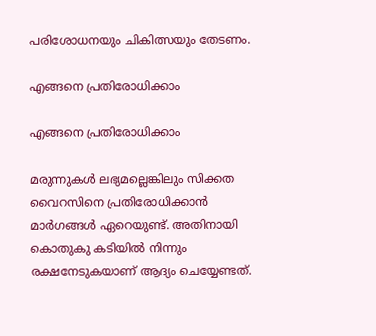പരിശോധനയും ചികിത്സയും തേടണം.

എങ്ങനെ പ്രതിരോധിക്കാം

എങ്ങനെ പ്രതിരോധിക്കാം

മരുന്നുകള്‍ ലഭ്യമല്ലെങ്കിലും സിക്കത വൈറസിനെ പ്രതിരോധിക്കാന്‍ മാര്‍ഗങ്ങള്‍ ഏറെയുണ്ട്. അതിനായി കൊതുകു കടിയില്‍ നിന്നും രക്ഷനേടുകയാണ് ആദ്യം ചെയ്യേണ്ടത്.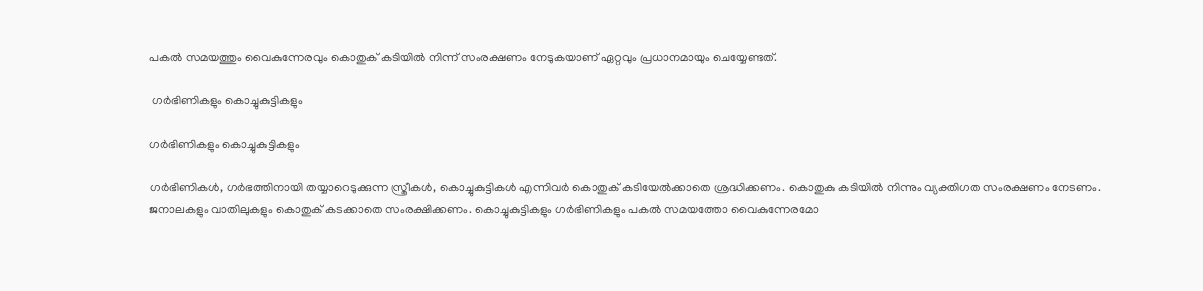പകല്‍ സമയത്തും വൈകുന്നേരവും കൊതുക് കടിയില്‍ നിന്ന് സംരക്ഷണം നേടുകയാണ് ഏറ്റവും പ്രധാനമായും ചെയ്യേണ്ടത്.

 ഗര്‍ഭിണികളും കൊച്ചുകുട്ടികളും

ഗര്‍ഭിണികളും കൊച്ചുകുട്ടികളും

ഗര്‍ഭിണികള്‍, ഗര്‍ഭത്തിനായി തയ്യാറെടുക്കുന്ന സ്ത്രീകള്‍, കൊച്ചുകുട്ടികള്‍ എന്നിവര്‍ കൊതുക് കടിയേല്‍ക്കാതെ ശ്രദ്ധിക്കണം. കൊതുകു കടിയില്‍ നിന്നും വ്യക്തിഗത സംരക്ഷണം നേടണം. ജനാലകളും വാതിലുകളും കൊതുക് കടക്കാതെ സംരക്ഷിക്കണം. കൊച്ചുകുട്ടികളും ഗര്‍ഭിണികളും പകല്‍ സമയത്തോ വൈകുന്നേരമോ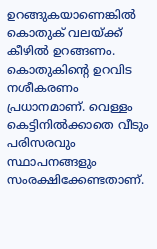ഉറങ്ങുകയാണെങ്കില്‍ കൊതുക് വലയ്ക്ക് കീഴില്‍ ഉറങ്ങണം. കൊതുകിന്റെ ഉറവിട നശീകരണം പ്രധാനമാണ്. വെള്ളം കെട്ടിനില്‍ക്കാതെ വീടും പരിസരവും സ്ഥാപനങ്ങളും സംരക്ഷിക്കേണ്ടതാണ്.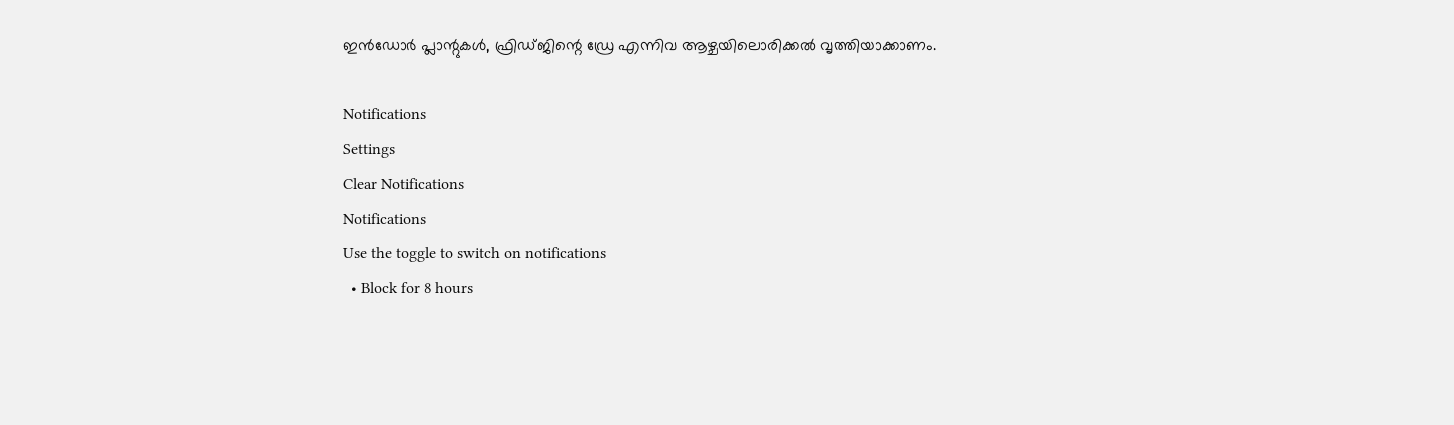ഇന്‍ഡോര്‍ പ്ലാന്റുകള്‍, ഫ്രിഡ്ജിന്റെ ഡ്രേ എന്നിവ ആഴ്ചയിലൊരിക്കല്‍ വൃത്തിയാക്കാണം.

Notifications
Settings
Clear Notifications
Notifications
Use the toggle to switch on notifications
  • Block for 8 hours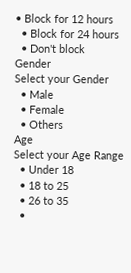• Block for 12 hours
  • Block for 24 hours
  • Don't block
Gender
Select your Gender
  • Male
  • Female
  • Others
Age
Select your Age Range
  • Under 18
  • 18 to 25
  • 26 to 35
  •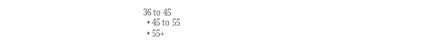36 to 45
  • 45 to 55
  • 55+